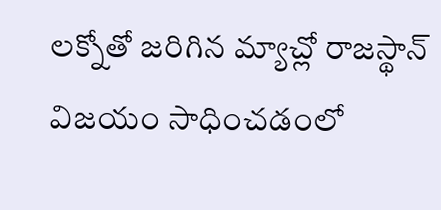లక్నోతో జరిగిన మ్యాచ్లో రాజస్థాన్ విజయం సాధించడంలో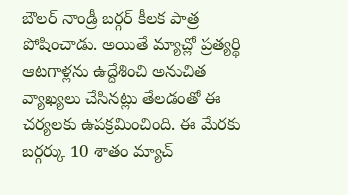బౌలర్ నాండ్రీ బర్గర్ కీలక పాత్ర పోషించాడు. అయితే మ్యాచ్లో ప్రత్యర్థి ఆటగాళ్లను ఉద్దేశించి అనుచిత వ్యాఖ్యలు చేసినట్లు తేలడంతో ఈ చర్యలకు ఉపక్రమించింది. ఈ మేరకు బర్గర్కు 10 శాతం మ్యాచ్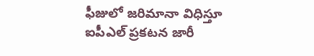ఫీజులో జరిమానా విధిస్తూ ఐపీఎల్ ప్రకటన జారీ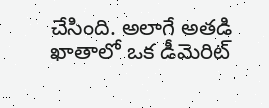చేసింది. అలాగే అతడి ఖాతాలో ఒక డీమెరిట్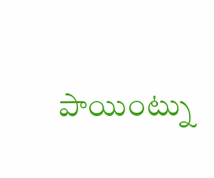పాయింట్ను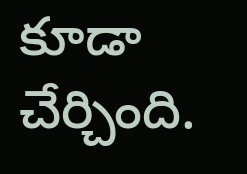కూడా చేర్చింది.